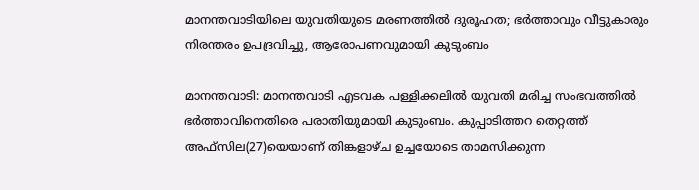മാനന്തവാടിയിലെ യുവതിയുടെ മരണത്തിൽ ദുരൂഹത; ഭർത്താവും വീട്ടുകാരും നിരന്തരം ഉപദ്രവിച്ചു, ആരോപണവുമായി കുടുംബം

മാനന്തവാടി: മാനന്തവാടി എടവക പള്ളിക്കലിൽ യുവതി മരിച്ച സംഭവത്തിൽ ഭർത്താവിനെതിരെ പരാതിയുമായി കുടുംബം. കുപ്പാടിത്തറ തെറ്റത്ത് അഫ്സില(27)യെയാണ് തിങ്കളാഴ്ച ഉച്ചയോടെ താമസിക്കുന്ന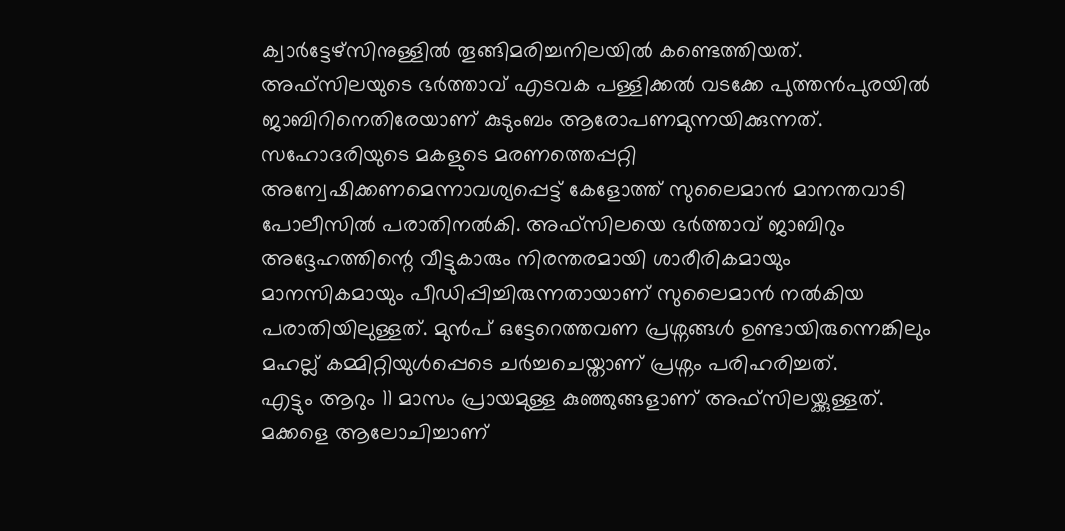ക്വാർട്ടേഴ്സിനുള്ളിൽ തൂങ്ങിമരിച്ചനിലയിൽ കണ്ടെത്തിയത്. അഫ്സിലയുടെ ഭർത്താവ് എടവക പള്ളിക്കൽ വടക്കേ പുത്തൻപുരയിൽ ജാബിറിനെതിരേയാണ് കുടുംബം ആരോപണമുന്നയിക്കുന്നത്.
സഹോദരിയുടെ മകളുടെ മരണത്തെപ്പറ്റി അന്വേഷിക്കണമെന്നാവശ്യപ്പെട്ട് കേളോത്ത് സുലൈമാൻ മാനന്തവാടി പോലീസിൽ പരാതിനൽകി. അഫ്സിലയെ ഭർത്താവ് ജാബിറും അദ്ദേഹത്തിന്റെ വീട്ടുകാരും നിരന്തരമായി ശാരീരികമായും മാനസികമായും പീഡിപ്പിച്ചിരുന്നതായാണ് സുലൈമാൻ നൽകിയ പരാതിയിലുള്ളത്. മുൻപ് ഒട്ടേറെത്തവണ പ്രശ്നങ്ങൾ ഉണ്ടായിരുന്നെങ്കിലും മഹല്ല് കമ്മിറ്റിയുൾപ്പെടെ ചർച്ചചെയ്താണ് പ്രശ്നം പരിഹരിച്ചത്.
എട്ടും ആറും 11 മാസം പ്രായമുള്ള കുഞ്ഞുങ്ങളാണ് അഫ്സിലയ്ക്കുള്ളത്. മക്കളെ ആലോചിച്ചാണ്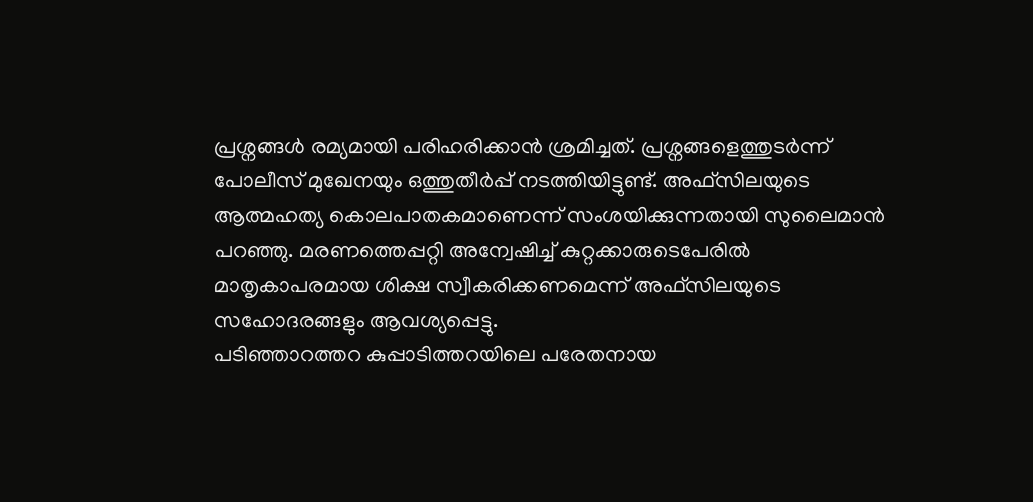പ്രശ്നങ്ങൾ രമ്യമായി പരിഹരിക്കാൻ ശ്രമിച്ചത്. പ്രശ്നങ്ങളെത്തുടർന്ന് പോലീസ് മുഖേനയും ഒത്തുതീർപ്പ് നടത്തിയിട്ടുണ്ട്. അഫ്സിലയുടെ ആത്മഹത്യ കൊലപാതകമാണെന്ന് സംശയിക്കുന്നതായി സുലൈമാൻ പറഞ്ഞു. മരണത്തെപ്പറ്റി അന്വേഷിച്ച് കുറ്റക്കാരുടെപേരിൽ മാതൃകാപരമായ ശിക്ഷ സ്വീകരിക്കണമെന്ന് അഫ്സിലയുടെ സഹോദരങ്ങളും ആവശ്യപ്പെട്ടു.
പടിഞ്ഞാറത്തറ കുപ്പാടിത്തറയിലെ പരേതനായ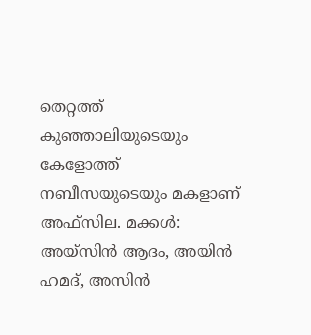തെറ്റത്ത് കുഞ്ഞാലിയുടെയും കേളോത്ത് നബീസയുടെയും മകളാണ് അഫ്സില. മക്കൾ: അയ്സിൻ ആദം, അയിൻ ഹമദ്, അസിൻ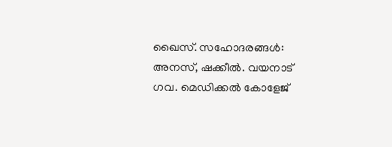ഖൈസ്. സഹോദരങ്ങൾ: അനസ്, ഷക്കീൽ. വയനാട് ഗവ. മെഡിക്കൽ കോളേജ്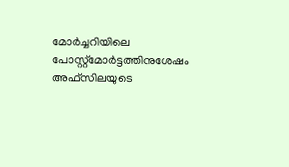മോർച്ചറിയിലെ പോസ്റ്റ്മോർട്ടത്തിനുശേഷം അഫ്സിലയുടെ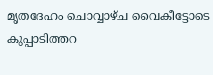മൃതദേഹം ചൊവ്വാഴ്ച വൈകീട്ടോടെ കുപ്പാടിത്തറ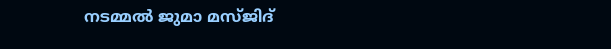നടമ്മൽ ജുമാ മസ്ജിദ്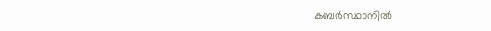കബർസ്ഥാനിൽ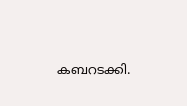കബറടക്കി.